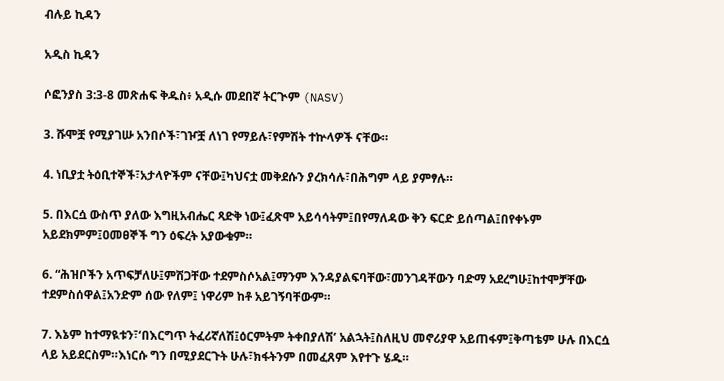ብሉይ ኪዳን

አዲስ ኪዳን

ሶፎንያስ 3:3-8 መጽሐፍ ቅዱስ፥ አዲሱ መደበኛ ትርጒም (NASV)

3. ሹሞቿ የሚያገሡ አንበሶች፣ገዦቿ ለነገ የማይሉ፣የምሽት ተኵላዎች ናቸው።

4. ነቢያቷ ትዕቢተኞች፣አታላዮችም ናቸው፤ካህናቷ መቅደሱን ያረክሳሉ፣በሕግም ላይ ያምፃሉ።

5. በእርሷ ውስጥ ያለው እግዚአብሔር ጻድቅ ነው፤ፈጽሞ አይሳሳትም፤በየማለዳው ቅን ፍርድ ይሰጣል፤በየቀኑም አይደክምም፤ዐመፀኞች ግን ዕፍረት አያውቁም።

6. “ሕዝቦችን አጥፍቻለሁ፤ምሽጋቸው ተደምስሶአል፤ማንም እንዳያልፍባቸው፣መንገዳቸውን ባድማ አደረግሁ፤ከተሞቻቸው ተደምስሰዋል፤አንድም ሰው የለም፤ ነዋሪም ከቶ አይገኝባቸውም።

7. እኔም ከተማዪቱን፣‘በእርግጥ ትፈሪኛለሽ፤ዕርምትም ትቀበያለሽ’ አልኋት፤ስለዚህ መኖሪያዋ አይጠፋም፤ቅጣቴም ሁሉ በእርሷ ላይ አይደርስም።እነርሱ ግን በሚያደርጉት ሁሉ፣ክፋትንም በመፈጸም እየተጉ ሄዱ።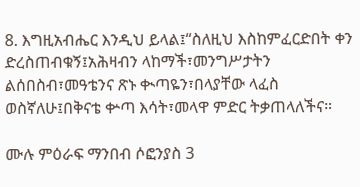8. እግዚአብሔር እንዲህ ይላል፤“ስለዚህ እስከምፈርድበት ቀን ድረስጠብቁኝ፤አሕዛብን ላከማች፣መንግሥታትን ልሰበስብ፣መዓቴንና ጽኑ ቊጣዬን፣በላያቸው ላፈስ ወስኛለሁ፤በቅናቴ ቍጣ እሳት፣መላዋ ምድር ትቃጠላለችና።

ሙሉ ምዕራፍ ማንበብ ሶፎንያስ 3